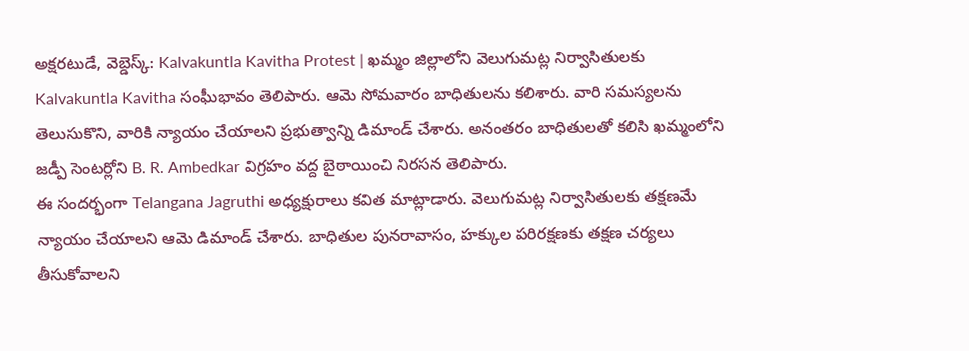అక్షరటుడే, వెబ్డెస్క్: Kalvakuntla Kavitha Protest | ఖమ్మం జిల్లాలోని వెలుగుమట్ల నిర్వాసితులకు Kalvakuntla Kavitha సంఘీభావం తెలిపారు. ఆమె సోమవారం బాధితులను కలిశారు. వారి సమస్యలను తెలుసుకొని, వారికి న్యాయం చేయాలని ప్రభుత్వాన్ని డిమాండ్ చేశారు. అనంతరం బాధితులతో కలిసి ఖమ్మంలోని జడ్పీ సెంటర్లోని B. R. Ambedkar విగ్రహం వద్ద బైఠాయించి నిరసన తెలిపారు.
ఈ సందర్భంగా Telangana Jagruthi అధ్యక్షురాలు కవిత మాట్లాడారు. వెలుగుమట్ల నిర్వాసితులకు తక్షణమే న్యాయం చేయాలని ఆమె డిమాండ్ చేశారు. బాధితుల పునరావాసం, హక్కుల పరిరక్షణకు తక్షణ చర్యలు తీసుకోవాలని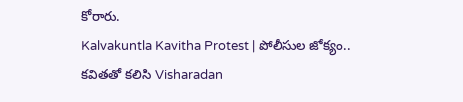కోరారు.
Kalvakuntla Kavitha Protest | పోలీసుల జోక్యం..
కవితతో కలిసి Visharadan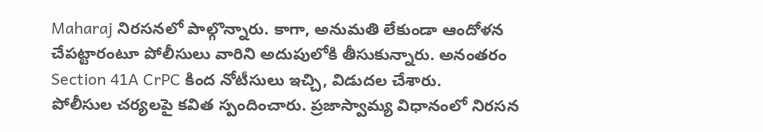Maharaj నిరసనలో పాల్గొన్నారు. కాగా, అనుమతి లేకుండా ఆందోళన చేపట్టారంటూ పోలీసులు వారిని అదుపులోకి తీసుకున్నారు. అనంతరం Section 41A CrPC కింద నోటీసులు ఇచ్చి, విడుదల చేశారు.
పోలీసుల చర్యలపై కవిత స్పందించారు. ప్రజాస్వామ్య విధానంలో నిరసన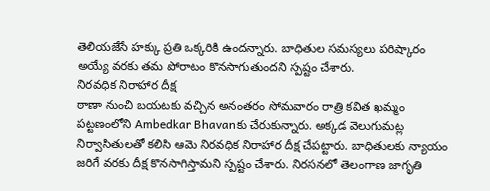తెలియజేసే హక్కు ప్రతి ఒక్కరికి ఉందన్నారు. బాధితుల సమస్యలు పరిష్కారం అయ్యే వరకు తమ పోరాటం కొనసాగుతుందని స్పష్టం చేశారు.
నిరవధిక నిరాహార దీక్ష
ఠాణా నుంచి బయటకు వచ్చిన అనంతరం సోమవారం రాత్రి కవిత ఖమ్మం పట్టణంలోని Ambedkar Bhavanకు చేరుకున్నారు. అక్కడ వెలుగుమట్ల నిర్వాసితులతో కలిసి ఆమె నిరవధిక నిరాహార దీక్ష చేపట్టారు. బాధితులకు న్యాయం జరిగే వరకు దీక్ష కొనసాగిస్తామని స్పష్టం చేశారు. నిరసనలో తెలంగాణ జాగృతి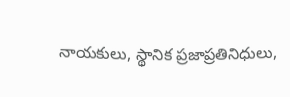నాయకులు, స్థానిక ప్రజాప్రతినిధులు,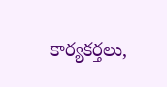కార్యకర్తలు,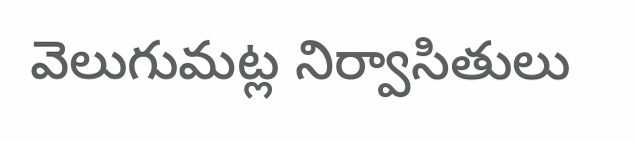వెలుగుమట్ల నిర్వాసితులు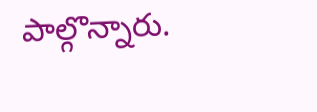పాల్గొన్నారు.